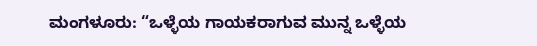ಮಂಗಳೂರು: “ಒಳ್ಳೆಯ ಗಾಯಕರಾಗುವ ಮುನ್ನ ಒಳ್ಳೆಯ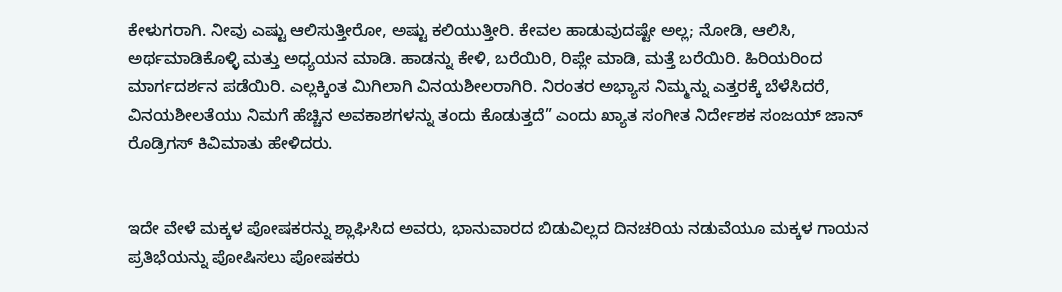ಕೇಳುಗರಾಗಿ. ನೀವು ಎಷ್ಟು ಆಲಿಸುತ್ತೀರೋ, ಅಷ್ಟು ಕಲಿಯುತ್ತೀರಿ. ಕೇವಲ ಹಾಡುವುದಷ್ಟೇ ಅಲ್ಲ; ನೋಡಿ, ಆಲಿಸಿ, ಅರ್ಥಮಾಡಿಕೊಳ್ಳಿ ಮತ್ತು ಅಧ್ಯಯನ ಮಾಡಿ. ಹಾಡನ್ನು ಕೇಳಿ, ಬರೆಯಿರಿ, ರಿಪ್ಲೇ ಮಾಡಿ, ಮತ್ತೆ ಬರೆಯಿರಿ. ಹಿರಿಯರಿಂದ ಮಾರ್ಗದರ್ಶನ ಪಡೆಯಿರಿ. ಎಲ್ಲಕ್ಕಿಂತ ಮಿಗಿಲಾಗಿ ವಿನಯಶೀಲರಾಗಿರಿ. ನಿರಂತರ ಅಭ್ಯಾಸ ನಿಮ್ಮನ್ನು ಎತ್ತರಕ್ಕೆ ಬೆಳೆಸಿದರೆ, ವಿನಯಶೀಲತೆಯು ನಿಮಗೆ ಹೆಚ್ಚಿನ ಅವಕಾಶಗಳನ್ನು ತಂದು ಕೊಡುತ್ತದೆ” ಎಂದು ಖ್ಯಾತ ಸಂಗೀತ ನಿರ್ದೇಶಕ ಸಂಜಯ್ ಜಾನ್ ರೊಡ್ರಿಗಸ್ ಕಿವಿಮಾತು ಹೇಳಿದರು.


ಇದೇ ವೇಳೆ ಮಕ್ಕಳ ಪೋಷಕರನ್ನು ಶ್ಲಾಘಿಸಿದ ಅವರು, ಭಾನುವಾರದ ಬಿಡುವಿಲ್ಲದ ದಿನಚರಿಯ ನಡುವೆಯೂ ಮಕ್ಕಳ ಗಾಯನ ಪ್ರತಿಭೆಯನ್ನು ಪೋಷಿಸಲು ಪೋಷಕರು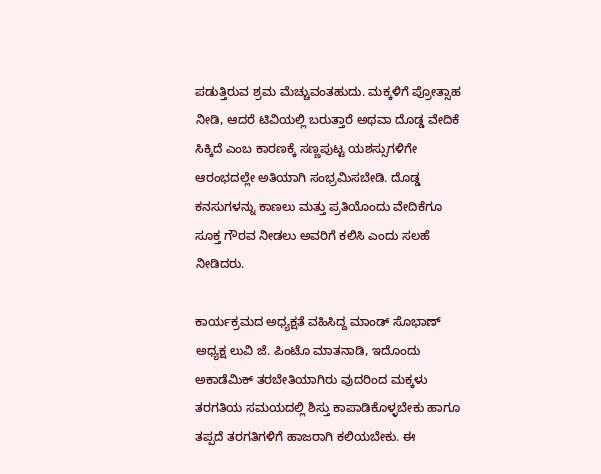ಪಡುತ್ತಿರುವ ಶ್ರಮ ಮೆಚ್ಚುವಂತಹುದು. ಮಕ್ಕಳಿಗೆ ಪ್ರೋತ್ಸಾಹ ನೀಡಿ, ಆದರೆ ಟಿವಿಯಲ್ಲಿ ಬರುತ್ತಾರೆ ಅಥವಾ ದೊಡ್ಡ ವೇದಿಕೆ ಸಿಕ್ಕಿದೆ ಎಂಬ ಕಾರಣಕ್ಕೆ ಸಣ್ಣಪುಟ್ಟ ಯಶಸ್ಸುಗಳಿಗೇ ಆರಂಭದಲ್ಲೇ ಅತಿಯಾಗಿ ಸಂಭ್ರಮಿಸಬೇಡಿ. ದೊಡ್ಡ ಕನಸುಗಳನ್ನು ಕಾಣಲು ಮತ್ತು ಪ್ರತಿಯೊಂದು ವೇದಿಕೆಗೂ ಸೂಕ್ತ ಗೌರವ ನೀಡಲು ಅವರಿಗೆ ಕಲಿಸಿ ಎಂದು ಸಲಹೆ ನೀಡಿದರು.

ಕಾರ್ಯಕ್ರಮದ ಅಧ್ಯಕ್ಷತೆ ವಹಿಸಿದ್ದ ಮಾಂಡ್ ಸೊಭಾಣ್ ಅಧ್ಯಕ್ಷ ಲುವಿ ಜೆ. ಪಿಂಟೊ ಮಾತನಾಡಿ, ಇದೊಂದು ಅಕಾಡೆಮಿಕ್ ತರಬೇತಿಯಾಗಿರು ವುದರಿಂದ ಮಕ್ಕಳು ತರಗತಿಯ ಸಮಯದಲ್ಲಿ ಶಿಸ್ತು ಕಾಪಾಡಿಕೊಳ್ಳಬೇಕು ಹಾಗೂ ತಪ್ಪದೆ ತರಗತಿಗಳಿಗೆ ಹಾಜರಾಗಿ ಕಲಿಯಬೇಕು. ಈ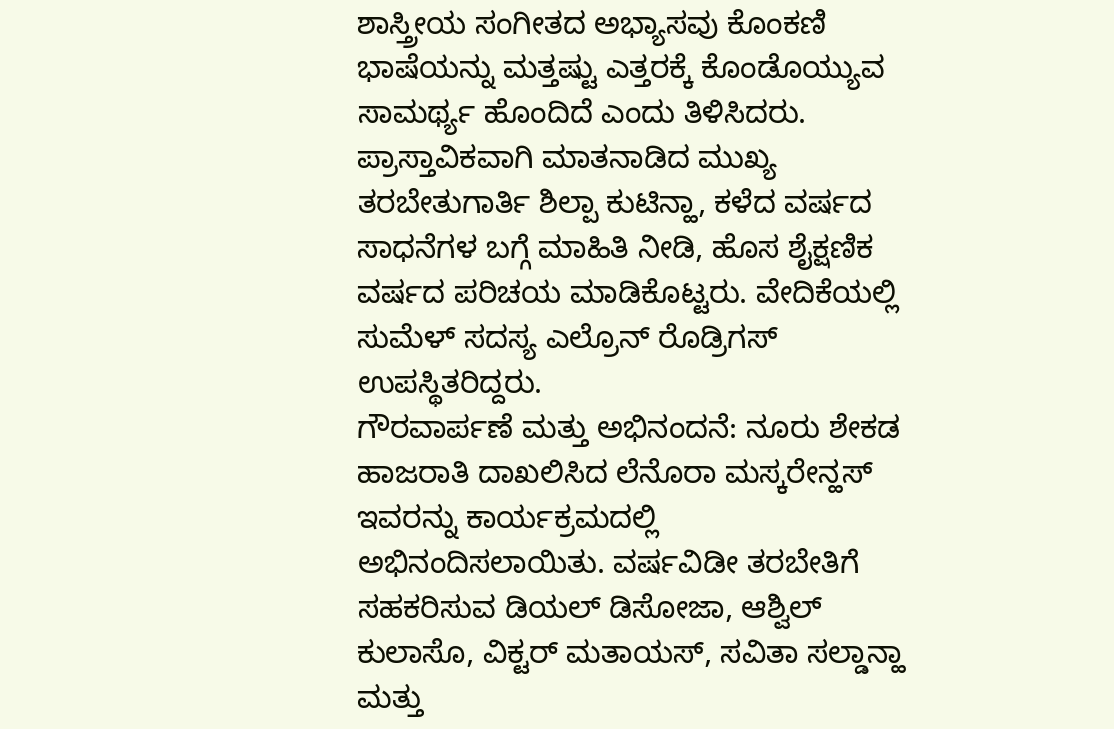ಶಾಸ್ತ್ರೀಯ ಸಂಗೀತದ ಅಭ್ಯಾಸವು ಕೊಂಕಣಿ ಭಾಷೆಯನ್ನು ಮತ್ತಷ್ಟು ಎತ್ತರಕ್ಕೆ ಕೊಂಡೊಯ್ಯುವ ಸಾಮರ್ಥ್ಯ ಹೊಂದಿದೆ ಎಂದು ತಿಳಿಸಿದರು.
ಪ್ರಾಸ್ತಾವಿಕವಾಗಿ ಮಾತನಾಡಿದ ಮುಖ್ಯ ತರಬೇತುಗಾರ್ತಿ ಶಿಲ್ಪಾ ಕುಟಿನ್ಹಾ, ಕಳೆದ ವರ್ಷದ ಸಾಧನೆಗಳ ಬಗ್ಗೆ ಮಾಹಿತಿ ನೀಡಿ, ಹೊಸ ಶೈಕ್ಷಣಿಕ ವರ್ಷದ ಪರಿಚಯ ಮಾಡಿಕೊಟ್ಟರು. ವೇದಿಕೆಯಲ್ಲಿ ಸುಮೆಳ್ ಸದಸ್ಯ ಎಲ್ರೊನ್ ರೊಡ್ರಿಗಸ್ ಉಪಸ್ಥಿತರಿದ್ದರು.
ಗೌರವಾರ್ಪಣೆ ಮತ್ತು ಅಭಿನಂದನೆ: ನೂರು ಶೇಕಡ ಹಾಜರಾತಿ ದಾಖಲಿಸಿದ ಲೆನೊರಾ ಮಸ್ಕರೇನ್ಹಸ್ ಇವರನ್ನು ಕಾರ್ಯಕ್ರಮದಲ್ಲಿ ಅಭಿನಂದಿಸಲಾಯಿತು. ವರ್ಷವಿಡೀ ತರಬೇತಿಗೆ ಸಹಕರಿಸುವ ಡಿಯಲ್ ಡಿಸೋಜಾ, ಆಶ್ವಿಲ್ ಕುಲಾಸೊ, ವಿಕ್ಟರ್ ಮತಾಯಸ್, ಸವಿತಾ ಸಲ್ಡಾನ್ಹಾ ಮತ್ತು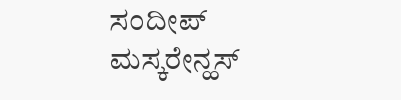ಸಂದೀಪ್ ಮಸ್ಕರೇನ್ಹಸ್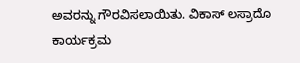ಅವರನ್ನು ಗೌರವಿಸಲಾಯಿತು. ವಿಕಾಸ್ ಲಸ್ರಾದೊ ಕಾರ್ಯಕ್ರಮ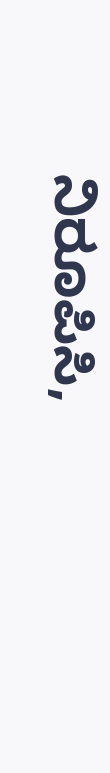ನಿರೂಪಿಸಿ,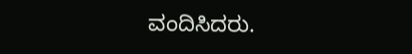ವಂದಿಸಿದರು.